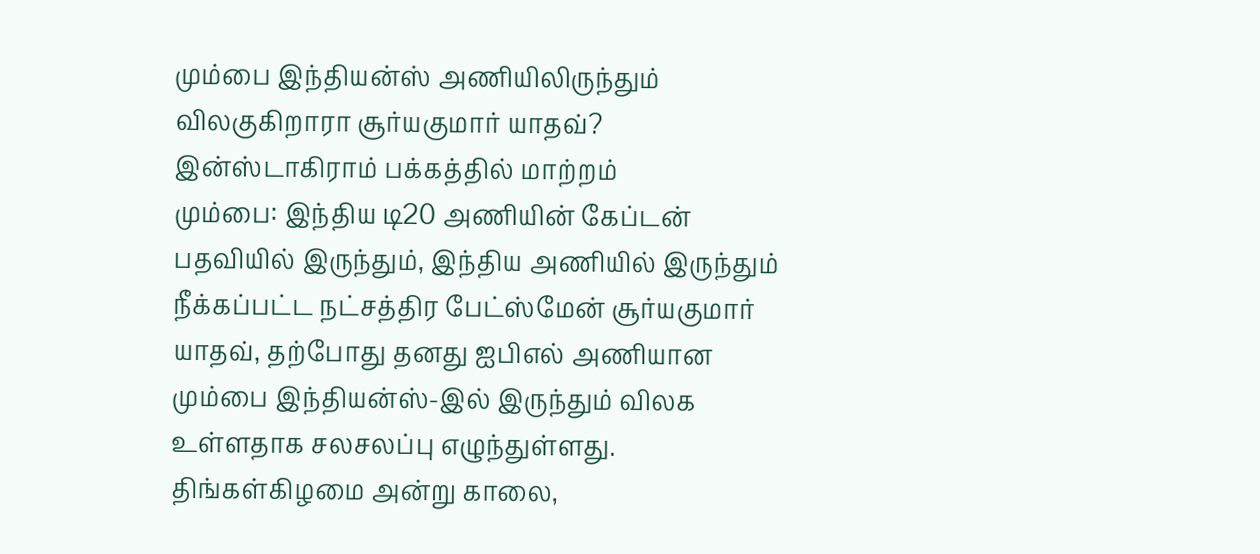மும்பை இந்தியன்ஸ் அணியிலிருந்தும் விலகுகிறாரா சூர்யகுமார் யாதவ்? இன்ஸ்டாகிராம் பக்கத்தில் மாற்றம்
மும்பை: இந்திய டி20 அணியின் கேப்டன் பதவியில் இருந்தும், இந்திய அணியில் இருந்தும் நீக்கப்பட்ட நட்சத்திர பேட்ஸ்மேன் சூர்யகுமார் யாதவ், தற்போது தனது ஐபிஎல் அணியான மும்பை இந்தியன்ஸ்-இல் இருந்தும் விலக உள்ளதாக சலசலப்பு எழுந்துள்ளது. திங்கள்கிழமை அன்று காலை,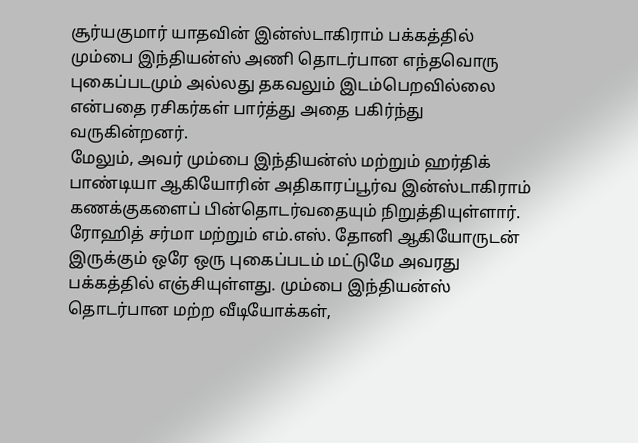சூர்யகுமார் யாதவின் இன்ஸ்டாகிராம் பக்கத்தில் மும்பை இந்தியன்ஸ் அணி தொடர்பான எந்தவொரு புகைப்படமும் அல்லது தகவலும் இடம்பெறவில்லை என்பதை ரசிகர்கள் பார்த்து அதை பகிர்ந்து வருகின்றனர்.
மேலும், அவர் மும்பை இந்தியன்ஸ் மற்றும் ஹர்திக் பாண்டியா ஆகியோரின் அதிகாரப்பூர்வ இன்ஸ்டாகிராம் கணக்குகளைப் பின்தொடர்வதையும் நிறுத்தியுள்ளார். ரோஹித் சர்மா மற்றும் எம்.எஸ். தோனி ஆகியோருடன் இருக்கும் ஒரே ஒரு புகைப்படம் மட்டுமே அவரது பக்கத்தில் எஞ்சியுள்ளது. மும்பை இந்தியன்ஸ் தொடர்பான மற்ற வீடியோக்கள்,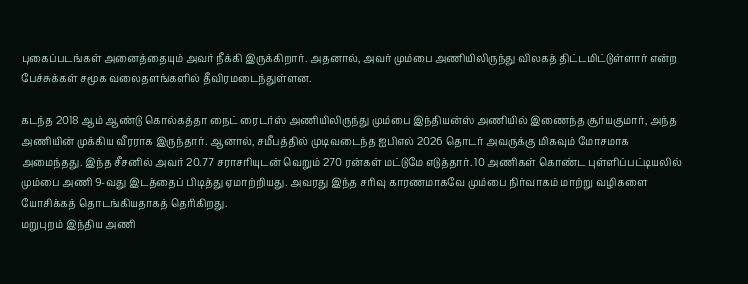புகைப்படங்கள் அனைத்தையும் அவர் நீக்கி இருக்கிறார். அதனால், அவர் மும்பை அணியிலிருந்து விலகத் திட்டமிட்டுள்ளார் என்ற பேச்சுக்கள் சமூக வலைதளங்களில் தீவிரமடைந்துள்ளன.

கடந்த 2018 ஆம் ஆண்டு கொல்கத்தா நைட் ரைடர்ஸ் அணியிலிருந்து மும்பை இந்தியன்ஸ் அணியில் இணைந்த சூர்யகுமார், அந்த அணியின் முக்கிய வீரராக இருந்தார். ஆனால், சமீபத்தில் முடிவடைந்த ஐபிஎல் 2026 தொடர் அவருக்கு மிகவும் மோசமாக அமைந்தது. இந்த சீசனில் அவர் 20.77 சராசரியுடன் வெறும் 270 ரன்கள் மட்டுமே எடுத்தார். 10 அணிகள் கொண்ட புள்ளிப்பட்டியலில் மும்பை அணி 9-வது இடத்தைப் பிடித்து ஏமாற்றியது. அவரது இந்த சரிவு காரணமாகவே மும்பை நிர்வாகம் மாற்று வழிகளை யோசிக்கத் தொடங்கியதாகத் தெரிகிறது.
மறுபுறம் இந்திய அணி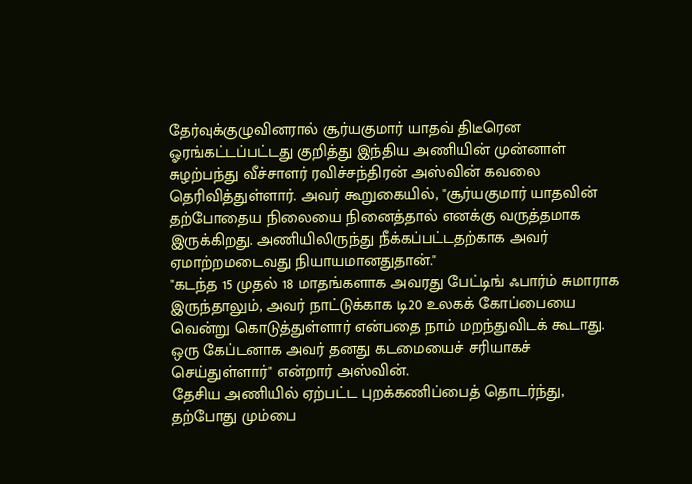தேர்வுக்குழுவினரால் சூர்யகுமார் யாதவ் திடீரென ஓரங்கட்டப்பட்டது குறித்து இந்திய அணியின் முன்னாள் சுழற்பந்து வீச்சாளர் ரவிச்சந்திரன் அஸ்வின் கவலை தெரிவித்துள்ளார். அவர் கூறுகையில், "சூர்யகுமார் யாதவின் தற்போதைய நிலையை நினைத்தால் எனக்கு வருத்தமாக இருக்கிறது. அணியிலிருந்து நீக்கப்பட்டதற்காக அவர் ஏமாற்றமடைவது நியாயமானதுதான்."
"கடந்த 15 முதல் 18 மாதங்களாக அவரது பேட்டிங் ஃபார்ம் சுமாராக இருந்தாலும், அவர் நாட்டுக்காக டி20 உலகக் கோப்பையை வென்று கொடுத்துள்ளார் என்பதை நாம் மறந்துவிடக் கூடாது. ஒரு கேப்டனாக அவர் தனது கடமையைச் சரியாகச் செய்துள்ளார்" என்றார் அஸ்வின்.
தேசிய அணியில் ஏற்பட்ட புறக்கணிப்பைத் தொடர்ந்து, தற்போது மும்பை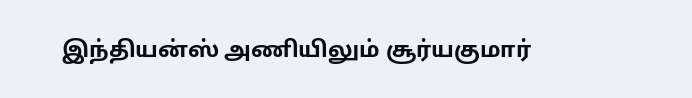இந்தியன்ஸ் அணியிலும் சூர்யகுமார்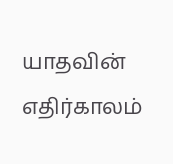யாதவின் எதிர்காலம்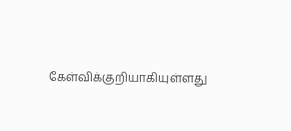கேள்விக்குறியாகியுள்ளது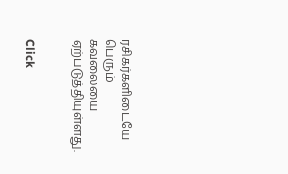ரசிகர்களிடையே பெரும் கவலையை ஏற்படுத்தியுள்ளது.


Click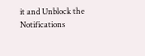it and Unblock the Notifications